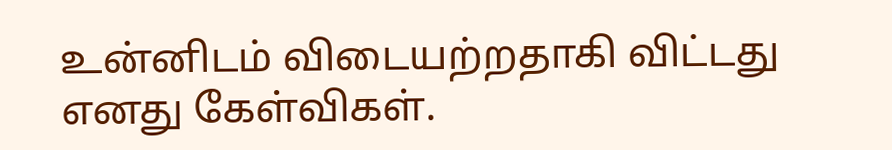உன்னிடம் விடையற்றதாகி விட்டது
எனது கேள்விகள்.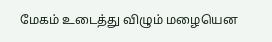மேகம் உடைத்து விழும் மழையென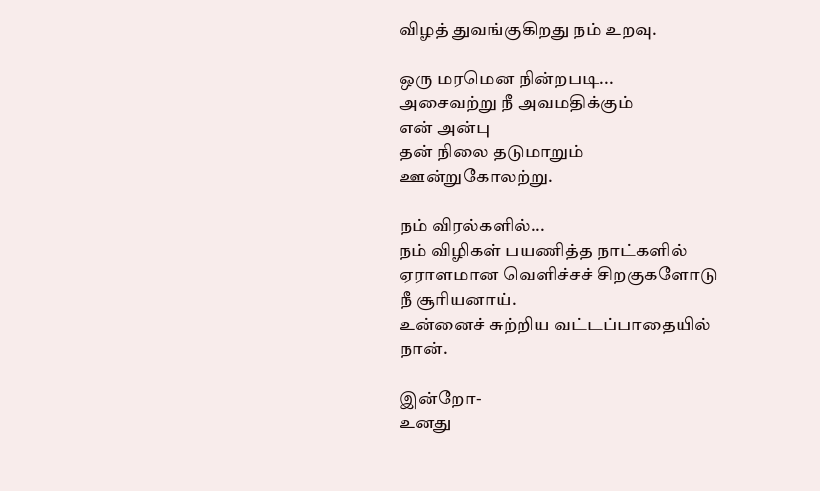விழத் துவங்குகிறது நம் உறவு.

ஒரு மரமென நின்றபடி...
அசைவற்று நீ அவமதிக்கும்
என் அன்பு
தன் நிலை தடுமாறும் ஊன்றுகோலற்று.

நம் விரல்களில்...
நம் விழிகள் பயணித்த நாட்களில்
ஏராளமான வெளிச்சச் சிறகுகளோடு
நீ சூரியனாய்.
உன்னைச் சுற்றிய வட்டப்பாதையில்
நான்.

இன்றோ-
உனது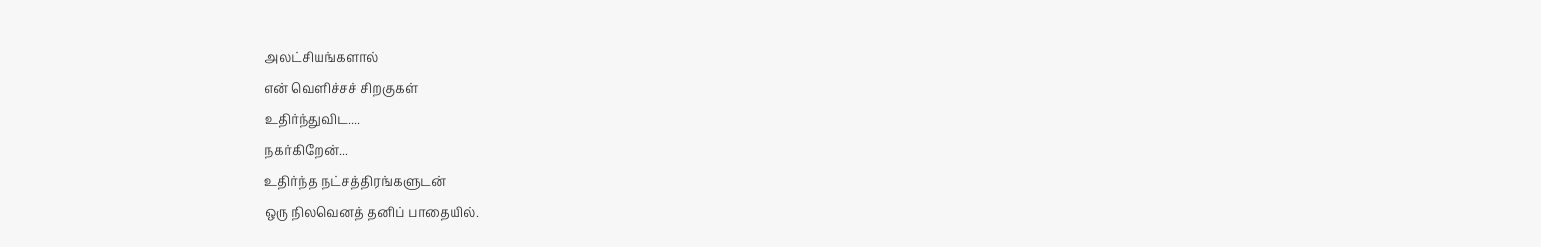அலட்சியங்களால்
என் வெளிச்சச் சிறகுகள்
உதிர்ந்துவிட....
நகர்கிறேன்...
உதிர்ந்த நட்சத்திரங்களுடன்
ஒரு நிலவெனத் தனிப் பாதையில்.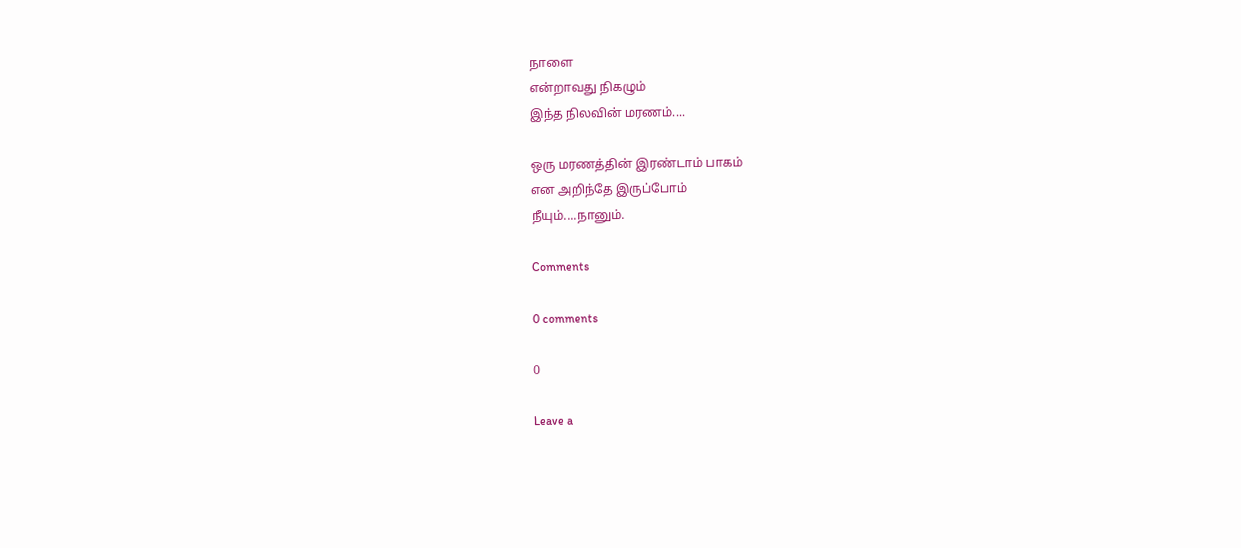நாளை
என்றாவது நிகழும்
இந்த நிலவின் மரணம்....

ஒரு மரணத்தின் இரண்டாம் பாகம்
என அறிந்தே இருப்போம்
நீயும்....நானும்.

Comments

0 comments

0

Leave a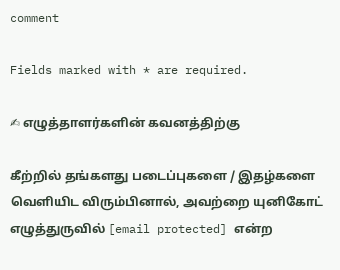comment

Fields marked with * are required.

✍ எழுத்தாளர்களின் கவனத்திற்கு

கீற்றில் தங்களது படைப்புகளை / இதழ்களை வெளியிட விரும்பினால், அவற்றை யுனிகோட் எழுத்துருவில் [email protected] என்ற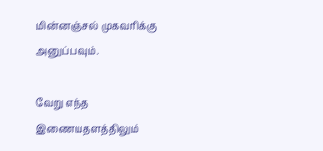மின்னஞ்சல் முகவரிக்கு அனுப்பவும்.

வேறு எந்த இணையதளத்திலும்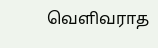வெளிவராத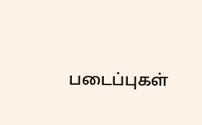படைப்புகள்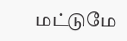மட்டுமே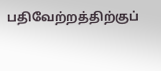பதிவேற்றத்திற்குப்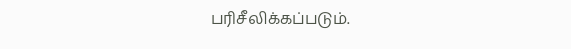பரிசீலிக்கப்படும்.